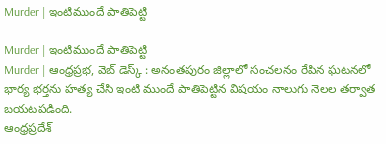Murder | ఇంటిముందే పాతిపెట్టి

Murder | ఇంటిముందే పాతిపెట్టి
Murder | ఆంధ్రప్రభ, వెబ్ డెస్క్ : అనంతపురం జిల్లాలో సంచలనం రేపిన ఘటనలో భార్య భర్తను హత్య చేసి ఇంటి ముందే పాతిపెట్టిన విషయం నాలుగు నెలల తర్వాత బయటపడింది.
ఆంధ్రప్రదేశ్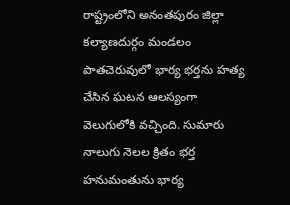రాష్ట్రంలోని అనంతపురం జిల్లా కల్యాణదుర్గం మండలం పాతచెరువులో భార్య భర్తను హత్య చేసిన ఘటన ఆలస్యంగా వెలుగులోకి వచ్చింది. సుమారు నాలుగు నెలల క్రితం భర్త హనుమంతును భార్య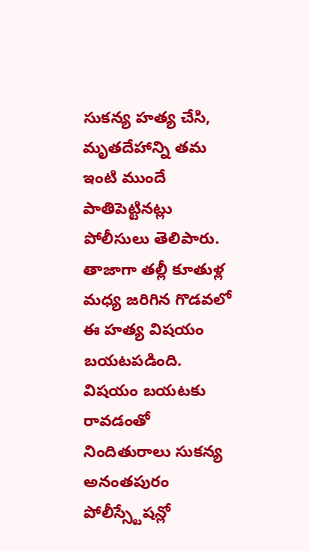సుకన్య హత్య చేసి, మృతదేహాన్ని తమ ఇంటి ముందే పాతిపెట్టినట్లు పోలీసులు తెలిపారు.
తాజాగా తల్లీ కూతుళ్ల మధ్య జరిగిన గొడవలో ఈ హత్య విషయం బయటపడింది. విషయం బయటకు రావడంతో నిందితురాలు సుకన్య అనంతపురం పోలీస్స్టేషన్లో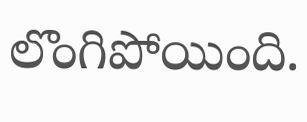లొంగిపోయింది.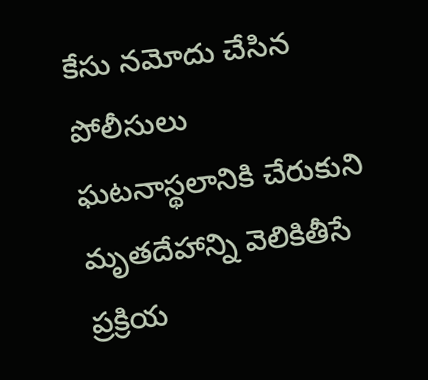కేసు నమోదు చేసిన పోలీసులు ఘటనాస్థలానికి చేరుకుని మృతదేహాన్ని వెలికితీసే ప్రక్రియ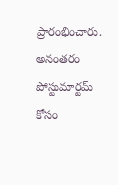ప్రారంభించారు. అనంతరం పోస్టుమార్టమ్ కోసం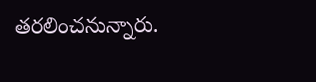తరలించనున్నారు.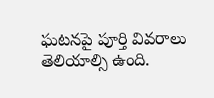ఘటనపై పూర్తి వివరాలు తెలియాల్సి ఉంది.